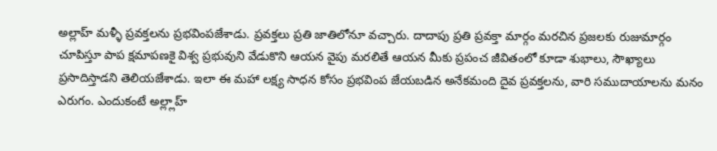అల్లాహ్ మళ్ళీ ప్రవక్తలను ప్రభవింపజేశాడు. ప్రవక్తలు ప్రతి జాతిలోనూ వచ్చారు. దాదాపు ప్రతి ప్రవక్తా మార్గం మరచిన ప్రజలకు రుజుమార్గం చూపిస్తూ పాప క్షమాపణకై విశ్వ ప్రభువుని వేడుకొని ఆయన వైపు మరలితే ఆయన మీకు ప్రపంచ జీవితంలో కూడా శుభాలు, సౌఖ్యాలు ప్రసాదిస్తాడని తెలియజేశాడు. ఇలా ఈ మహా లక్ష్య సాధన కోసం ప్రభవింప జేయబడిన అనేకమంది దైవ ప్రవక్తలను, వారి సముదాయాలను మనం ఎరుగం. ఎందుకంటే అల్ల్లాహ్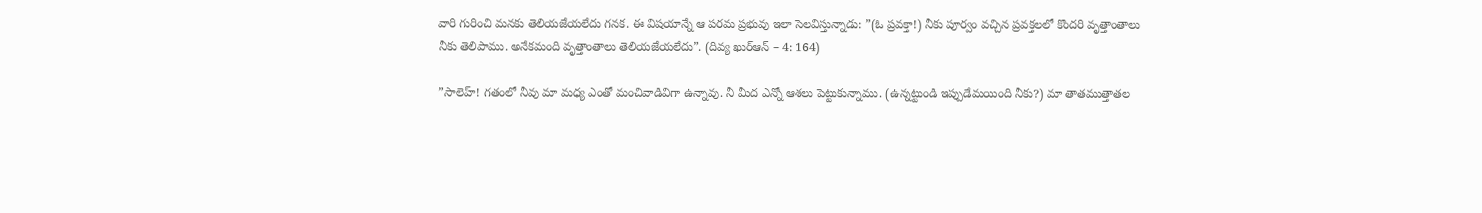వారి గురించి మనకు తెలియజేయలేదు గనక. ఈ విషయాన్నే ఆ పరమ ప్రభువు ఇలా సెలవిస్తున్నాడు: ”(ఓ ప్రవక్తా!) నీకు పూర్వం వచ్చిన ప్రవక్తలలో కొందరి వృత్తాంతాలు నీకు తెలిపాము. అనేకమంది వృత్తాంతాలు తెలియజేయలేదు”. (దివ్య ఖుర్ఆన్ – 4: 164)

”సాలెహ్! గతంలో నీవు మా మధ్య ఎంతో మంచివాడివిగా ఉన్నావు. నీ మీద ఎన్నో ఆశలు పెట్టుకున్నాము. (ఉన్నట్టుండి ఇప్పుడేమయింది నీకు?) మా తాతముత్తాతల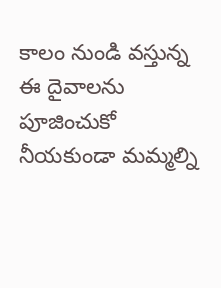కాలం నుండి వస్తున్న ఈ దైవాలను పూజించుకో నీయకుండా మమ్మల్ని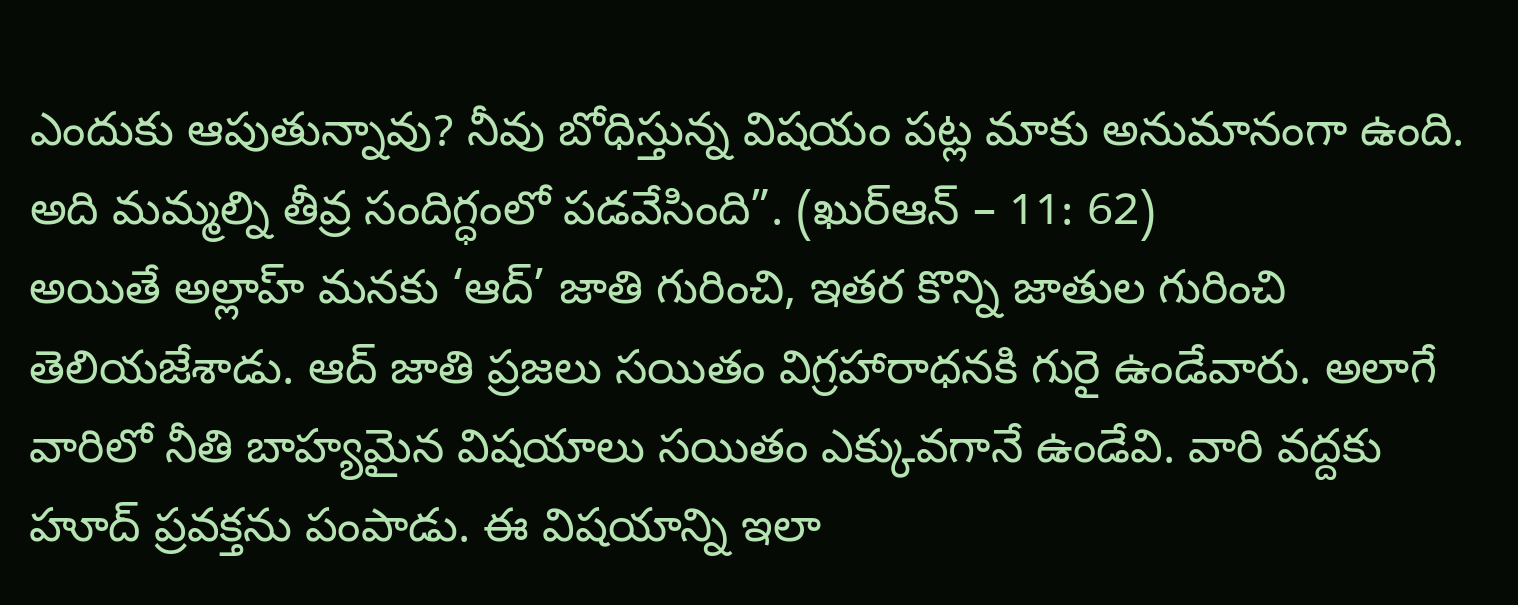ఎందుకు ఆపుతున్నావు? నీవు బోధిస్తున్న విషయం పట్ల మాకు అనుమానంగా ఉంది. అది మమ్మల్ని తీవ్ర సందిగ్ధంలో పడవేసింది”. (ఖుర్ఆన్ – 11: 62)
అయితే అల్లాహ్ మనకు ‘ఆద్’ జాతి గురించి, ఇతర కొన్ని జాతుల గురించి తెలియజేశాడు. ఆద్ జాతి ప్రజలు సయితం విగ్రహారాధనకి గురై ఉండేవారు. అలాగే వారిలో నీతి బాహ్యమైన విషయాలు సయితం ఎక్కువగానే ఉండేవి. వారి వద్దకు హూద్ ప్రవక్తను పంపాడు. ఈ విషయాన్ని ఇలా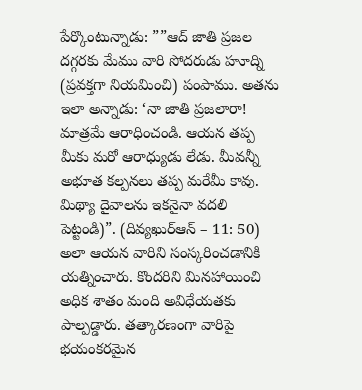పేర్కొంటున్నాడు: ””ఆద్ జాతి ప్రజల దగ్గరకు మేము వారి సోదరుడు హూద్ని (ప్రవక్తగా నియమించి) పంపాము. అతను ఇలా అన్నాడు: ‘నా జాతి ప్రజలారా! మాత్రమే ఆరాధించండి. ఆయన తప్ప మీకు మరో ఆరాధ్యుడు లేడు. మీవన్నీ అభూత కల్పనలు తప్ప మరేమీ కావు. మిథ్యా దైవాలను ఇకనైనా వదలి పెట్టండి)”. (దివ్యఖుర్ఆన్ – 11: 50)
అలా ఆయన వారిని సంస్కరించడానికి యత్నించారు. కొందరిని మినహాయించి అధిక శాతం మంది అవిధేయతకు పాల్పడ్డారు. తత్కారణంగా వారిపై భయంకరమైన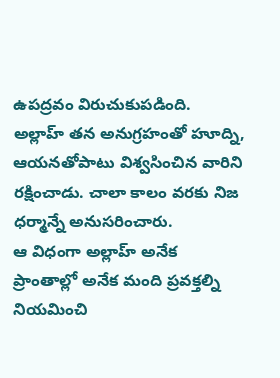ఉపద్రవం విరుచుకుపడింది. అల్లాహ్ తన అనుగ్రహంతో హూద్ని, ఆయనతోపాటు విశ్వసించిన వారిని రక్షించాడు. చాలా కాలం వరకు నిజ ధర్మాన్నే అనుసరించారు.
ఆ విధంగా అల్లాహ్ అనేక ప్రాంతాల్లో అనేక మంది ప్రవక్తల్ని నియమించి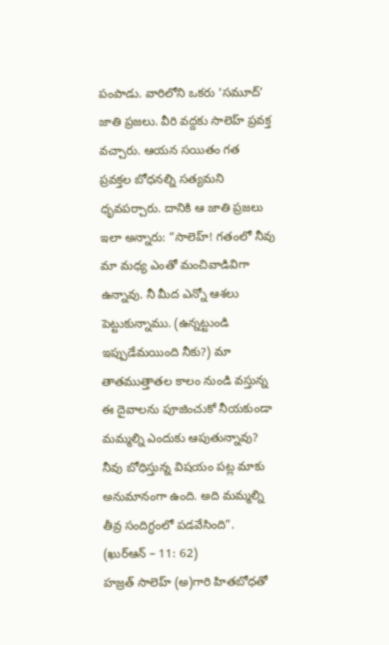పంపాడు. వారిలోని ఒకరు ‘సమూద్’ జాతి ప్రజలు. వీరి వద్దకు సాలెహ్ ప్రవక్త వచ్చారు. ఆయన సయితం గత ప్రవక్తల బోధనల్ని సత్యమని ధృవపర్చారు. దానికి ఆ జాతి ప్రజలు ఇలా అన్నారు: ”సాలెహ్! గతంలో నీవు మా మధ్య ఎంతో మంచివాడివిగా ఉన్నావు. నీ మీద ఎన్నో ఆశలు పెట్టుకున్నాము. (ఉన్నట్టుండి ఇప్పుడేమయింది నీకు?) మా తాతముత్తాతల కాలం నుండి వస్తున్న ఈ దైవాలను పూజించుకో నీయకుండా మమ్మల్ని ఎందుకు ఆపుతున్నావు? నీవు బోధిస్తున్న విషయం పట్ల మాకు అనుమానంగా ఉంది. అది మమ్మల్ని తీవ్ర సందిగ్ధంలో పడవేసింది”. (ఖుర్ఆన్ – 11: 62)
హజ్రత్ సాలెహ్ (అ)గారి హితబోధతో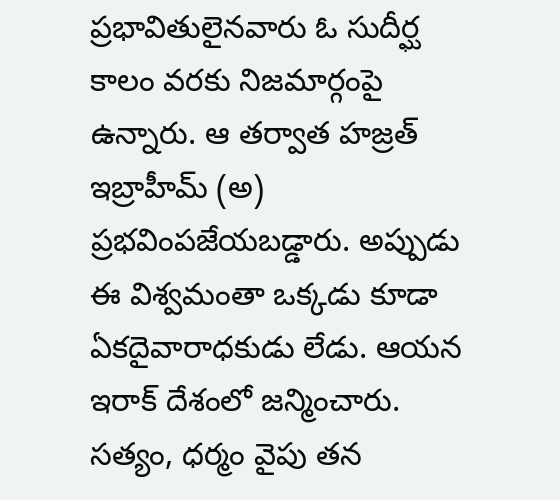ప్రభావితులైనవారు ఓ సుదీర్ఘ కాలం వరకు నిజమార్గంపై ఉన్నారు. ఆ తర్వాత హజ్రత్ ఇబ్రాహీమ్ (అ) ప్రభవింపజేయబడ్డారు. అప్పుడు ఈ విశ్వమంతా ఒక్కడు కూడా ఏకదైవారాధకుడు లేడు. ఆయన ఇరాక్ దేశంలో జన్మించారు. సత్యం, ధర్మం వైపు తన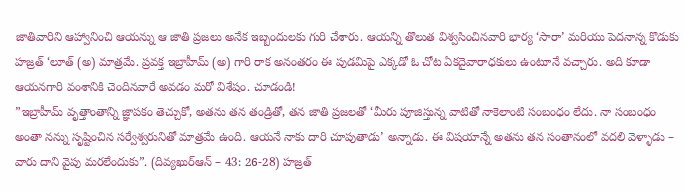జాతివారిని ఆహ్వానించి ఆయన్ను ఆ జాతి ప్రజలు అనేక ఇబ్బందులకు గురి చేశారు. ఆయన్ని తొలుత విశ్వసించినవారి భార్య ‘సారా’ మరియు పెదనాన్న కొడుకు హజ్రత్ ‘లూత్ (అ) మాత్రమే. ప్రవక్త ఇబ్రాహీమ్ (అ) గారి రాక అనంతరం ఈ పుడమిపై ఎక్కడో ఓ చోట ఏకదైవారాధకులు ఉంటూనే వచ్చారు. అది కూడా ఆయనగారి వంశానికి చెందినవారే అవడం మరో విశేషం. చూడండి!
”ఇబ్రాహీమ్ వృత్తాంతాన్ని జ్ఞాపకం తెచ్చుకో, అతను తన తండ్రితో, తన జాతి ప్రజలతో ‘మీరు పూజిస్తున్న వాటితో నాకెలాంటి సంబంధం లేదు. నా సంబంధం అంతా నన్ను సృష్టించిన సర్వేశ్వరునితో మాత్రమే ఉంది. ఆయనే నాకు దారి చూపుతాడు’ అన్నాడు. ఈ విషయాన్నే అతను తన సంతానంలో వదలి వెళ్ళాడు – వారు దాని వైపు మరలేందుకు”. (దివ్యఖుర్ఆన్ – 43: 26-28) హజ్రత్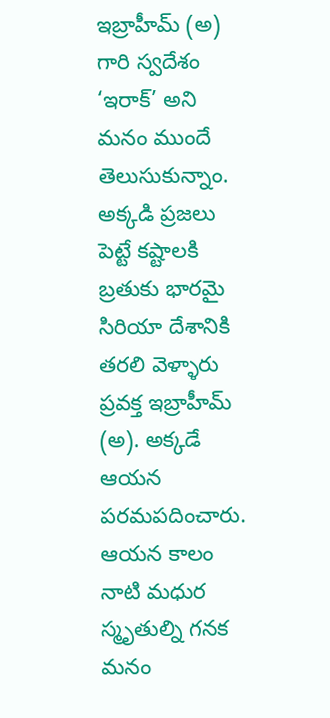ఇబ్రాహీమ్ (అ) గారి స్వదేశం ‘ఇరాక్’ అని మనం ముందే తెలుసుకున్నాం. అక్కడి ప్రజలు పెట్టే కష్టాలకి బ్రతుకు భారమై సిరియా దేశానికి తరలి వెళ్ళారు ప్రవక్త ఇబ్రాహీమ్ (అ). అక్కడే ఆయన పరమపదించారు.
ఆయన కాలం నాటి మధుర స్మృతుల్ని గనక మనం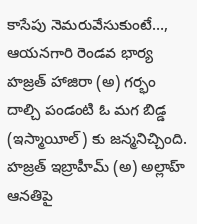కాసేపు నెమరువేసుకుంటే…, ఆయనగారి రెండవ భార్య హజ్రత్ హాజిరా (అ) గర్భం దాల్చి పండంటి ఓ మగ బిడ్డ (ఇస్మాయీల్) కు జన్మనిచ్చింది. హజ్రత్ ఇబ్రాహీమ్ (అ) అల్లాహ్ ఆనతిపై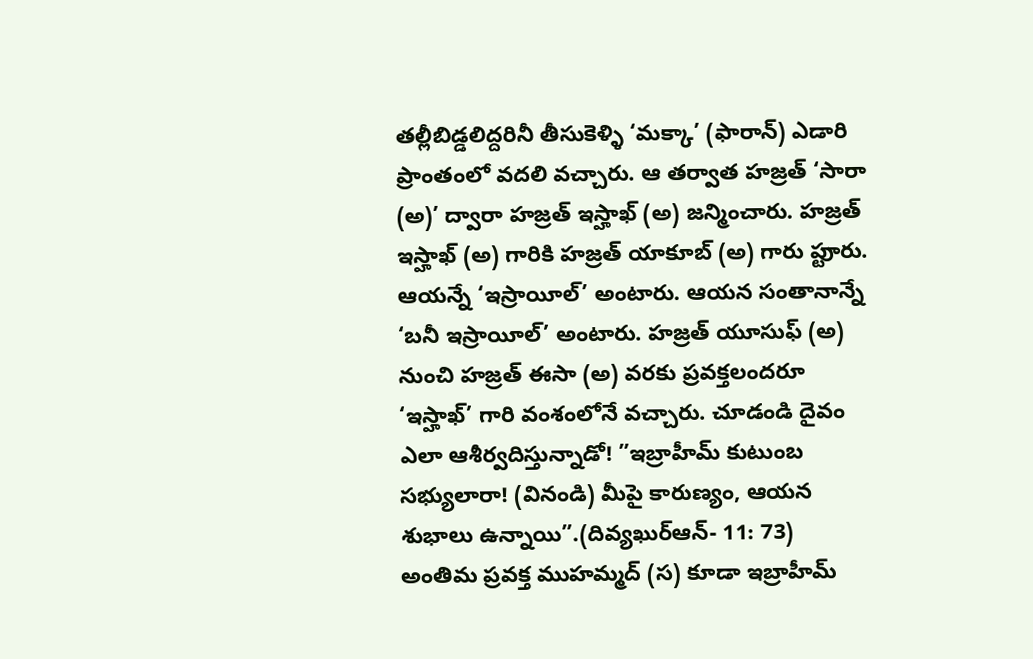తల్లీబిడ్డలిద్దరినీ తీసుకెళ్ళి ‘మక్కా’ (ఫారాన్) ఎడారి ప్రాంతంలో వదలి వచ్చారు. ఆ తర్వాత హజ్రత్ ‘సారా (అ)’ ద్వారా హజ్రత్ ఇస్హాఖ్ (అ) జన్మించారు. హజ్రత్ ఇస్హాఖ్ (అ) గారికి హజ్రత్ యాకూబ్ (అ) గారు ప్టుారు. ఆయన్నే ‘ఇస్రాయీల్’ అంటారు. ఆయన సంతానాన్నే ‘బనీ ఇస్రాయీల్’ అంటారు. హజ్రత్ యూసుఫ్ (అ) నుంచి హజ్రత్ ఈసా (అ) వరకు ప్రవక్తలందరూ ‘ఇస్హాఖ్’ గారి వంశంలోనే వచ్చారు. చూడండి దైవం ఎలా ఆశీర్వదిస్తున్నాడో! ”ఇబ్రాహీమ్ కుటుంబ సభ్యులారా! (వినండి) మీపై కారుణ్యం, ఆయన శుభాలు ఉన్నాయి”.(దివ్యఖుర్ఆన్- 11: 73)
అంతిమ ప్రవక్త ముహమ్మద్ (స) కూడా ఇబ్రాహీమ్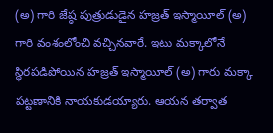(అ) గారి జేష్ఠ పుత్రుడుడైన హజ్రత్ ఇస్మాయీల్ (అ) గారి వంశంలోంచి వచ్చినవారే. ఇటు మక్కాలోనే స్థిరపడిపోయిన హజ్రత్ ఇస్మాయీల్ (అ) గారు మక్కా పట్టణానికి నాయకుడయ్యారు. ఆయన తర్వాత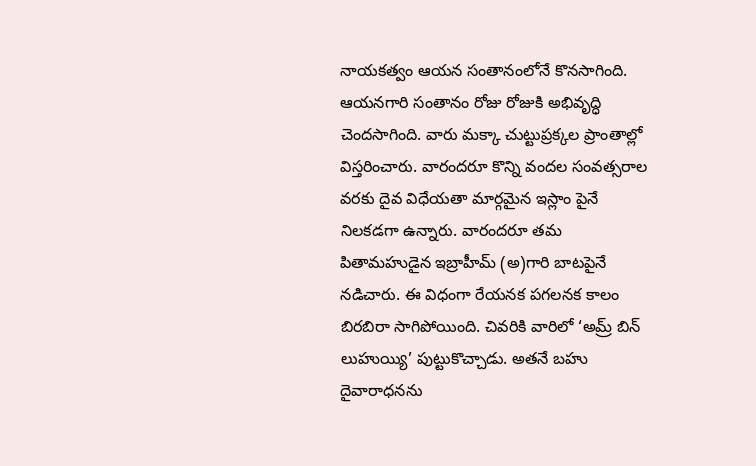నాయకత్వం ఆయన సంతానంలోనే కొనసాగింది. ఆయనగారి సంతానం రోజు రోజుకి అభివృద్ధి చెందసాగింది. వారు మక్కా చుట్టుప్రక్కల ప్రాంతాల్లో విస్తరించారు. వారందరూ కొన్ని వందల సంవత్సరాల వరకు దైవ విధేయతా మార్గమైన ఇస్లాం పైనే నిలకడగా ఉన్నారు. వారందరూ తమ పితామహుడైన ఇబ్రాహీమ్ (అ)గారి బాటపైనే నడిచారు. ఈ విధంగా రేయనక పగలనక కాలం బిరబిరా సాగిపోయింది. చివరికి వారిలో ‘అమ్ర్ బిన్ లుహుయ్యి’ పుట్టుకొచ్చాడు. అతనే బహు దైవారాధనను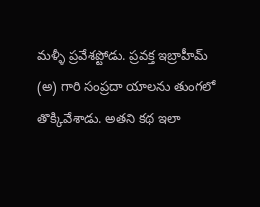మళ్ళీ ప్రవేశప్టోడు. ప్రవక్త ఇబ్రాహీమ్ (అ) గారి సంప్రదా యాలను తుంగలో తొక్కివేశాడు. అతని కథ ఇలా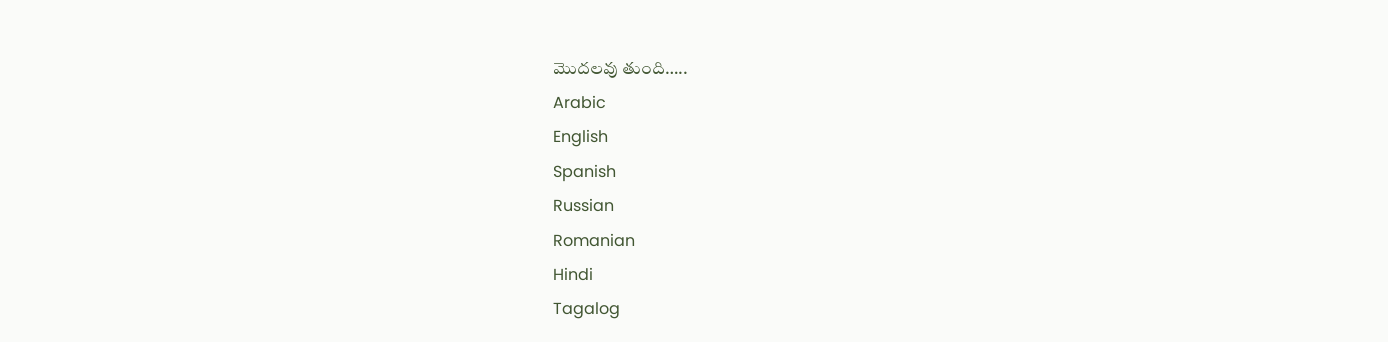మొదలవు తుంది…..
Arabic
English
Spanish
Russian
Romanian
Hindi
Tagalog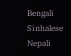Bengali
Sinhalese
Nepali